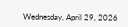Wednesday, April 29, 2026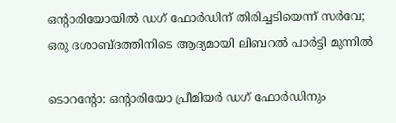ഒന്റാരിയോയിൽ ഡഗ് ഫോർഡിന് തിരിച്ചടിയെന്ന്‌ സർവേ; ഒരു ദശാബ്ദത്തിനിടെ ആദ്യമായി ലിബറൽ പാർട്ടി മുന്നിൽ

ടൊറന്റോ: ഒന്റാരിയോ പ്രീമിയർ ഡഗ് ഫോർഡിനും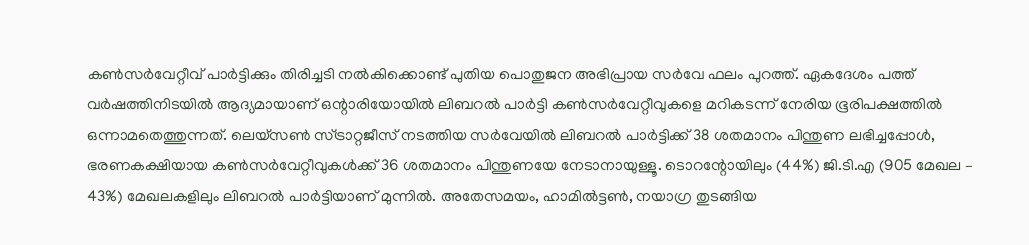കൺസർവേറ്റീവ് പാർട്ടിക്കും തിരിച്ചടി നൽകിക്കൊണ്ട് പുതിയ പൊതുജന അഭിപ്രായ സർവേ ഫലം പുറത്ത്‌. ഏകദേശം പത്ത് വർഷത്തിനിടയിൽ ആദ്യമായാണ് ഒന്റാരിയോയിൽ ലിബറൽ പാർട്ടി കൺസർവേറ്റീവുകളെ മറികടന്ന് നേരിയ ഭൂരിപക്ഷത്തിൽ ഒന്നാമതെത്തുന്നത്. ലെയ്‌സൺ സ്ട്രാറ്റജീസ് നടത്തിയ സർവേയിൽ ലിബറൽ പാർട്ടിക്ക് 38 ശതമാനം പിന്തുണ ലഭിച്ചപ്പോൾ, ഭരണകക്ഷിയായ കൺസർവേറ്റീവുകൾക്ക് 36 ശതമാനം പിന്തുണയേ നേടാനായുള്ളൂ. ടൊറന്റോയിലും (44%) ജി.ടി.എ (905 മേഖല – 43%) മേഖലകളിലും ലിബറൽ പാർട്ടിയാണ് മുന്നിൽ. അതേസമയം, ഹാമിൽട്ടൺ, നയാഗ്ര തുടങ്ങിയ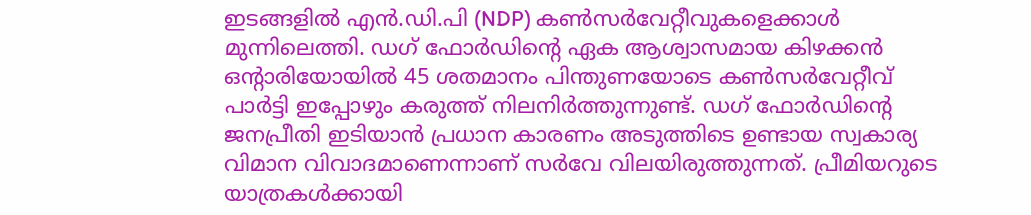ഇടങ്ങളിൽ എൻ.ഡി.പി (NDP) കൺസർവേറ്റീവുകളെക്കാൾ മുന്നിലെത്തി. ഡഗ് ഫോർഡിന്റെ ഏക ആശ്വാസമായ കിഴക്കൻ ഒന്റാരിയോയിൽ 45 ശതമാനം പിന്തുണയോടെ കൺസർവേറ്റീവ് പാർട്ടി ഇപ്പോഴും കരുത്ത് നിലനിർത്തുന്നുണ്ട്‌. ഡഗ് ഫോർഡിന്റെ ജനപ്രീതി ഇടിയാൻ പ്രധാന കാരണം അടുത്തിടെ ഉണ്ടായ സ്വകാര്യ വിമാന വിവാദമാണെന്നാണ്‌ സർവേ വിലയിരുത്തുന്നത്‌. പ്രീമിയറുടെ യാത്രകൾക്കായി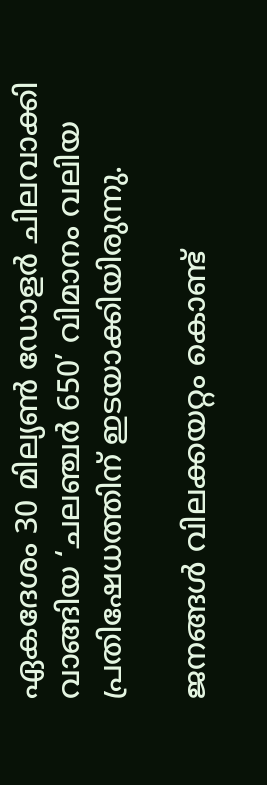ഏകദേശം 30 മില്യൺ ഡോളർ ചിലവാക്കി വാങ്ങിയ ‘ചലഞ്ചർ 650’ വിമാനം വലിയ പ്രതിഷേധത്തിന് ഇടയാക്കിയിരുന്നു.

ജനങ്ങൾ വിലക്കയറ്റം കൊണ്ട്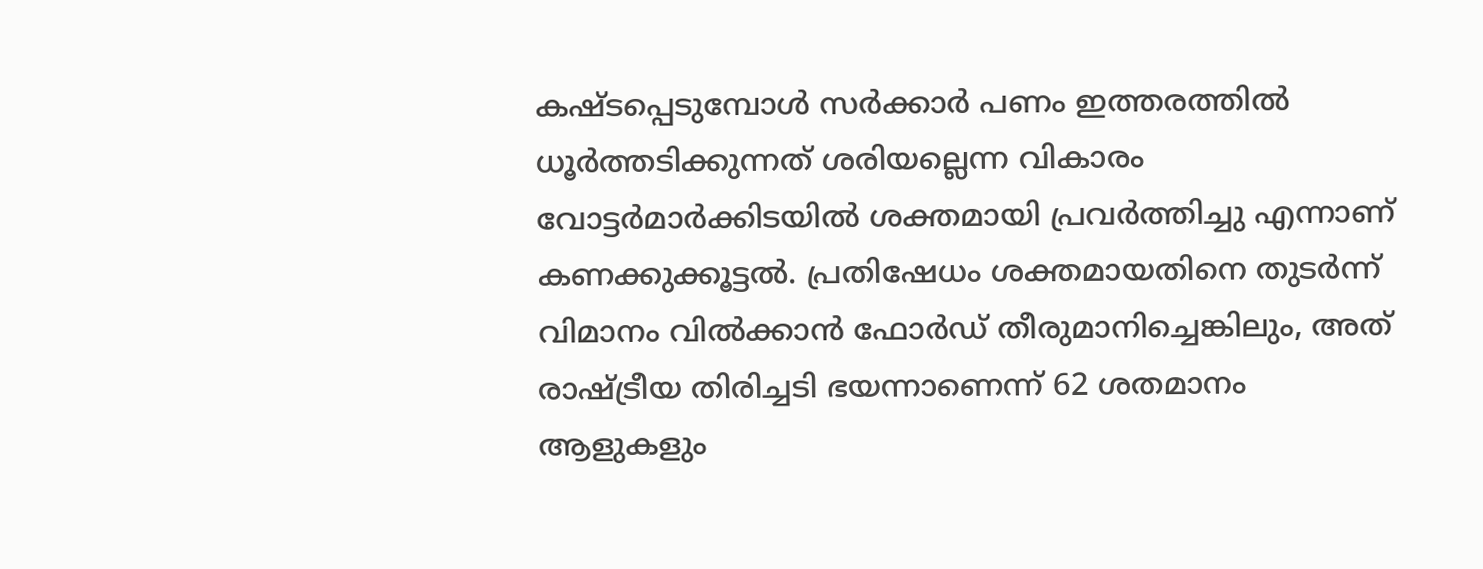കഷ്ടപ്പെടുമ്പോൾ സർക്കാർ പണം ഇത്തരത്തിൽ ധൂർത്തടിക്കുന്നത് ശരിയല്ലെന്ന വികാരം വോട്ടർമാർക്കിടയിൽ ശക്തമായി പ്രവർത്തിച്ചു എന്നാണ്‌ കണക്കുക്കൂട്ടൽ. പ്രതിഷേധം ശക്തമായതിനെ തുടർന്ന് വിമാനം വിൽക്കാൻ ഫോർഡ് തീരുമാനിച്ചെങ്കിലും, അത് രാഷ്ട്രീയ തിരിച്ചടി ഭയന്നാണെന്ന് 62 ശതമാനം ആളുകളും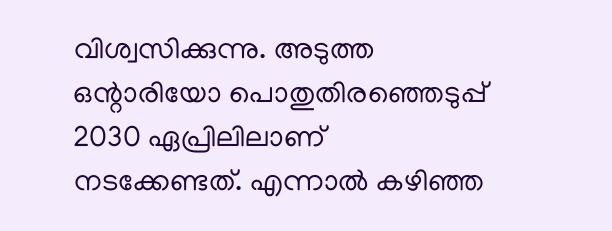വിശ്വസിക്കുന്നു. അടുത്ത ഒന്റാരിയോ പൊതുതിരഞ്ഞെടുപ്പ് 2030 ഏപ്രിലിലാണ് നടക്കേണ്ടത്. എന്നാൽ കഴിഞ്ഞ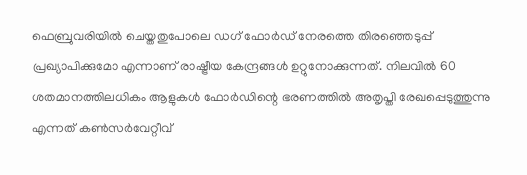ഫെബ്രുവരിയിൽ ചെയ്തതുപോലെ ഡഗ് ഫോർഡ് നേരത്തെ തിരഞ്ഞെടുപ്പ് പ്രഖ്യാപിക്കുമോ എന്നാണ് രാഷ്ട്രീയ കേന്ദ്രങ്ങൾ ഉറ്റുനോക്കുന്നത്. നിലവിൽ 60 ശതമാനത്തിലധികം ആളുകൾ ഫോർഡിന്റെ ഭരണത്തിൽ അതൃപ്തി രേഖപ്പെടുത്തുന്നു എന്നത് കൺസർവേറ്റീവ്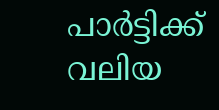പാർട്ടിക്ക് വലിയ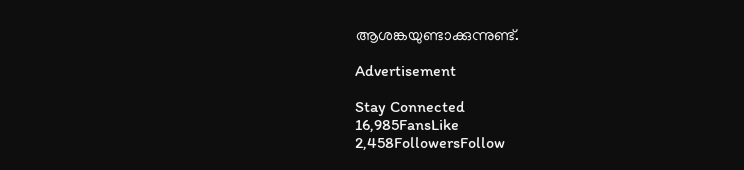ആശങ്കയുണ്ടാക്കുന്നുണ്ട്.

Advertisement

Stay Connected
16,985FansLike
2,458FollowersFollow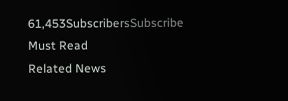61,453SubscribersSubscribe
Must Read
Related News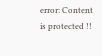error: Content is protected !!